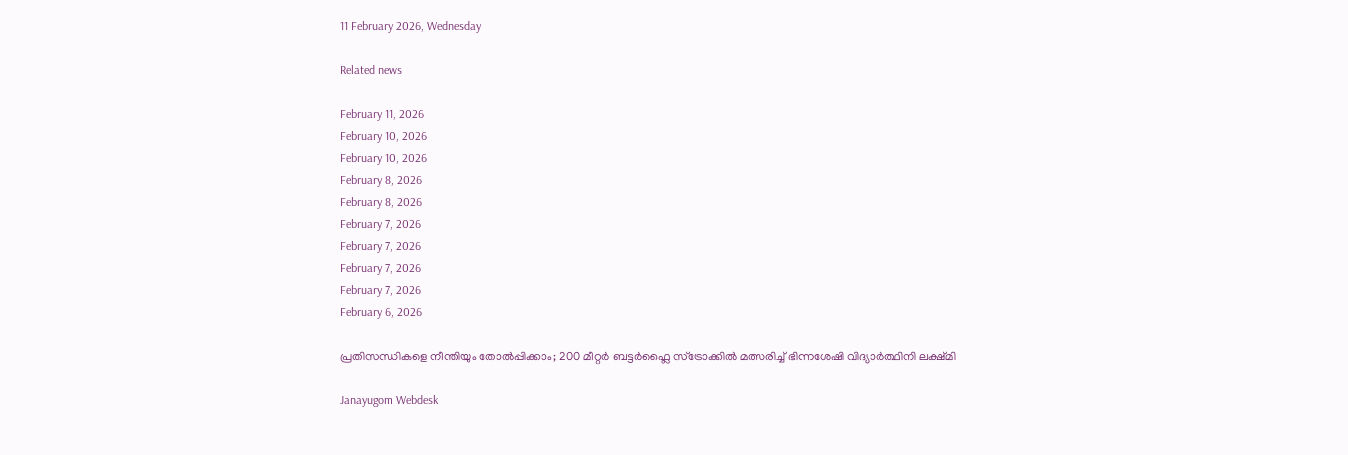11 February 2026, Wednesday

Related news

February 11, 2026
February 10, 2026
February 10, 2026
February 8, 2026
February 8, 2026
February 7, 2026
February 7, 2026
February 7, 2026
February 7, 2026
February 6, 2026

പ്രതിസന്ധികളെ നീന്തിയും തോൽപ്പിക്കാം; 200 മീറ്റർ ബട്ടർഫ്ലൈ സ്ട്രോക്കിൽ മത്സരിച്ച് ഭിന്നശേഷി വിദ്യാർത്ഥിനി ലക്ഷ്മി

Janayugom Webdesk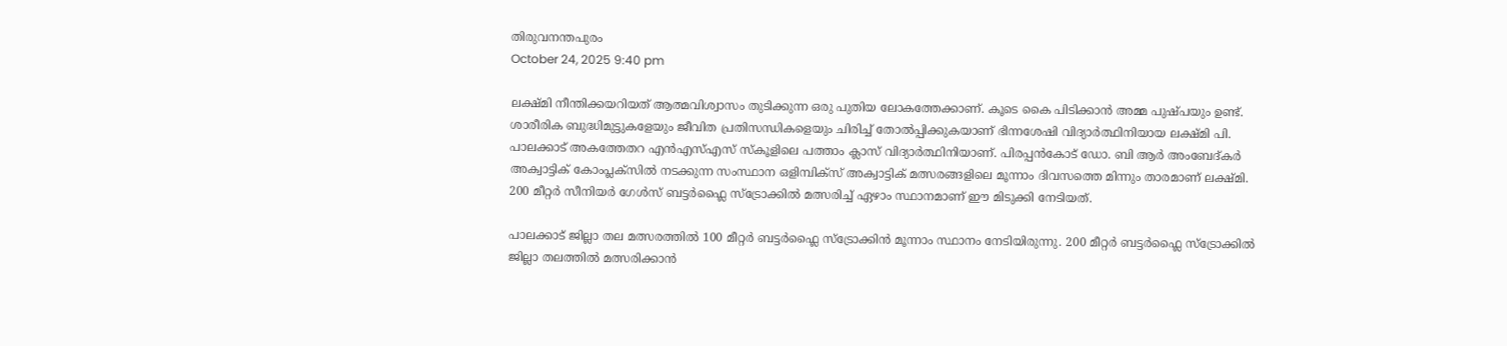തിരുവനന്തപുരം
October 24, 2025 9:40 pm

ലക്ഷ്മി നീന്തിക്കയറിയത് ആത്മവിശ്വാസം തുടിക്കുന്ന ഒരു പുതിയ ലോകത്തേക്കാണ്. കൂടെ കൈ പിടിക്കാൻ അമ്മ പുഷ്പയും ഉണ്ട്. ശാരീരിക ബുദ്ധിമുട്ടുകളേയും ജീവിത പ്രതിസന്ധികളെയും ചിരിച്ച് തോൽപ്പിക്കുകയാണ് ഭിന്നശേഷി വിദ്യാർത്ഥിനിയായ ലക്ഷ്മി പി. പാലക്കാട് അകത്തേതറ എൻഎസ്എസ് സ്കൂളിലെ പത്താം ക്ലാസ് വിദ്യാർത്ഥിനിയാണ്. പിരപ്പൻകോട് ഡോ. ബി ആർ അംബേദ്കർ അക്വാട്ടിക് കോംപ്ലക്സിൽ നടക്കുന്ന സംസ്ഥാന ഒളിമ്പിക്സ് അക്വാട്ടിക് മത്സരങ്ങളിലെ മൂന്നാം ദിവസത്തെ മിന്നും താരമാണ് ലക്ഷ്മി. 200 മീറ്റർ സീനിയർ ഗേൾസ് ബട്ടർഫ്ലൈ സ്ട്രോക്കിൽ മത്സരിച്ച് ഏഴാം സ്ഥാനമാണ് ഈ മിടുക്കി നേടിയത്.

പാലക്കാട് ജില്ലാ തല മത്സരത്തിൽ 100 മീറ്റർ ബട്ടർഫ്ലൈ സ്ട്രോക്കിൻ മൂന്നാം സ്ഥാനം നേടിയിരുന്നു. 200 മീറ്റർ ബട്ടർഫ്ലൈ സ്ട്രോക്കിൽ ജില്ലാ തലത്തിൽ മത്സരിക്കാൻ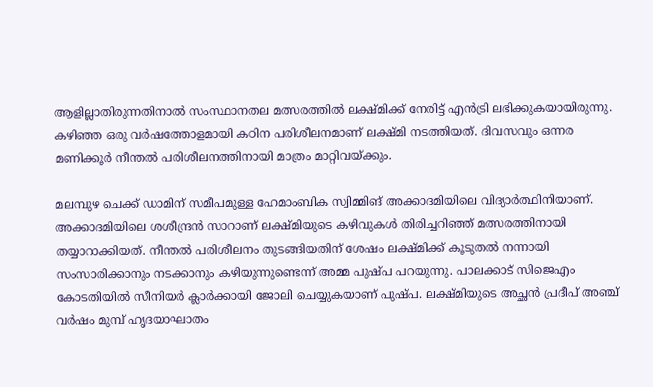ആളില്ലാതിരുന്നതിനാൽ സംസ്ഥാനതല മത്സരത്തിൽ ലക്ഷ്മിക്ക് നേരിട്ട് എൻട്രി ലഭിക്കുകയായിരുന്നു. കഴിഞ്ഞ ഒരു വർഷത്തോളമായി കഠിന പരിശീലനമാണ് ലക്ഷ്മി നടത്തിയത്. ദിവസവും ഒന്നര മണിക്കൂർ നീന്തൽ പരിശീലനത്തിനായി മാത്രം മാറ്റിവയ്ക്കും.

മലമ്പുഴ ചെക്ക് ഡാമിന് സമീപമുള്ള ഹേമാംബിക സ്വിമ്മിങ് അക്കാദമിയിലെ വിദ്യാർത്ഥിനിയാണ്. അക്കാദമിയിലെ ശശീന്ദ്രൻ സാറാണ് ലക്ഷ്മിയുടെ കഴിവുകൾ തിരിച്ചറിഞ്ഞ് മത്സരത്തിനായി തയ്യാറാക്കിയത്. നീന്തൽ പരിശീലനം തുടങ്ങിയതിന് ശേഷം ലക്ഷ്മിക്ക് കൂടുതൽ നന്നായി സംസാരിക്കാനും നടക്കാനും കഴിയുന്നുണ്ടെന്ന് അമ്മ പുഷ്പ പറയുന്നു. പാലക്കാട് സിജെഎം കോടതിയിൽ സീനിയർ ക്ലാർക്കായി ജോലി ചെയ്യുകയാണ് പുഷ്പ. ലക്ഷ്മിയുടെ അച്ഛൻ പ്രദീപ് അഞ്ച് വർഷം മുമ്പ് ഹൃദയാഘാതം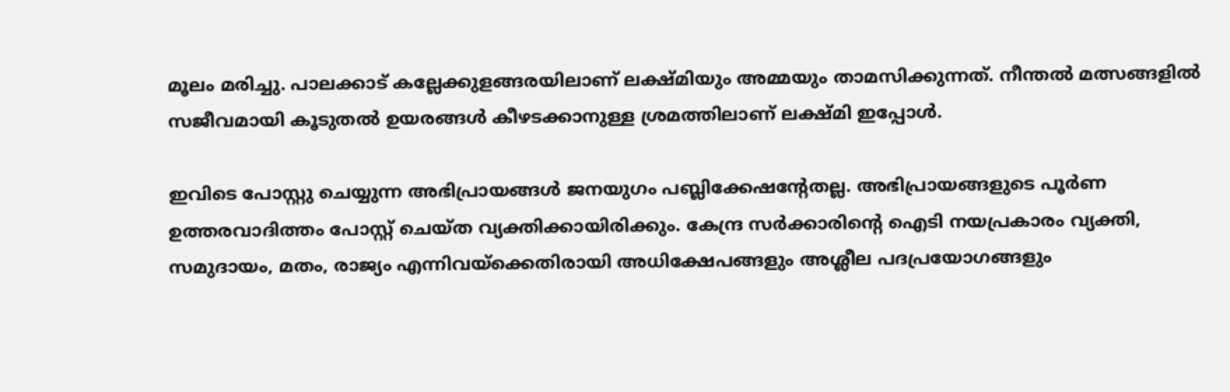മൂലം മരിച്ചു. പാലക്കാട് കല്ലേക്കുളങ്ങരയിലാണ് ലക്ഷ്മിയും അമ്മയും താമസിക്കുന്നത്. നീന്തൽ മത്സങ്ങളിൽ സജീവമായി കൂടുതൽ ഉയരങ്ങൾ കീഴടക്കാനുള്ള ശ്രമത്തിലാണ് ലക്ഷ്മി ഇപ്പോൾ.

ഇവിടെ പോസ്റ്റു ചെയ്യുന്ന അഭിപ്രായങ്ങള്‍ ജനയുഗം പബ്ലിക്കേഷന്റേതല്ല. അഭിപ്രായങ്ങളുടെ പൂര്‍ണ ഉത്തരവാദിത്തം പോസ്റ്റ് ചെയ്ത വ്യക്തിക്കായിരിക്കും. കേന്ദ്ര സര്‍ക്കാരിന്റെ ഐടി നയപ്രകാരം വ്യക്തി, സമുദായം, മതം, രാജ്യം എന്നിവയ്‌ക്കെതിരായി അധിക്ഷേപങ്ങളും അശ്ലീല പദപ്രയോഗങ്ങളും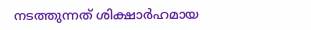നടത്തുന്നത് ശിക്ഷാര്‍ഹമായ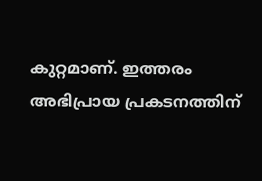കുറ്റമാണ്. ഇത്തരം അഭിപ്രായ പ്രകടനത്തിന്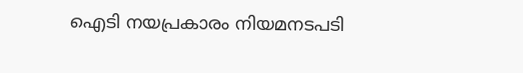ഐടി നയപ്രകാരം നിയമനടപടി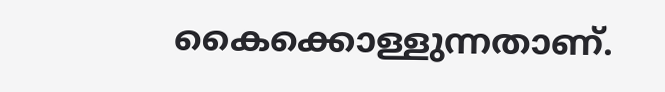കൈക്കൊള്ളുന്നതാണ്.